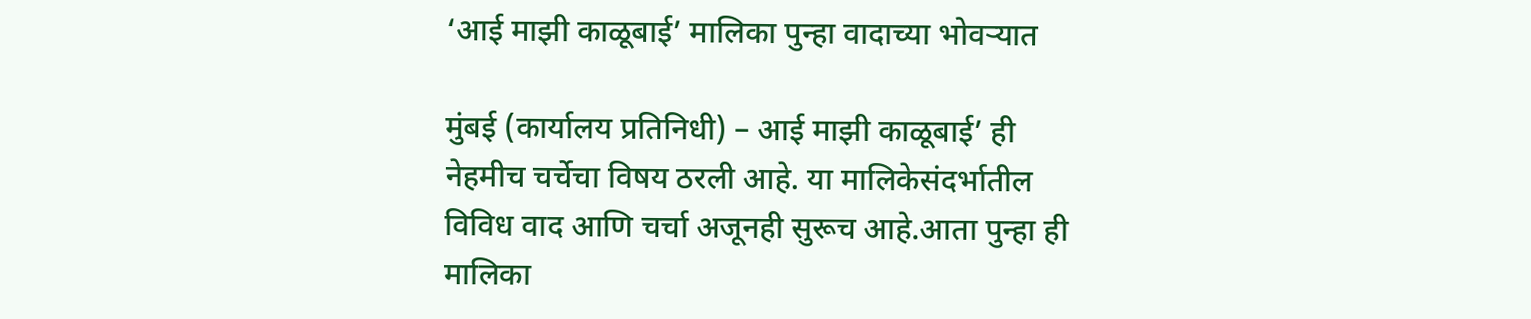‘आई माझी काळूबाई’ मालिका पुन्हा वादाच्या भोवऱ्यात

मुंबई (कार्यालय प्रतिनिधी) – आई माझी काळूबाई’ ही नेहमीच चर्चेचा विषय ठरली आहे. या मालिकेसंदर्भातील विविध वाद आणि चर्चा अजूनही सुरूच आहे.आता पुन्हा ही मालिका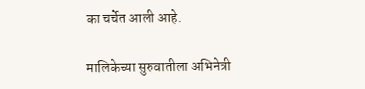का चर्चेत आली आहे.

मालिकेच्या सुरुवातीला अभिनेत्री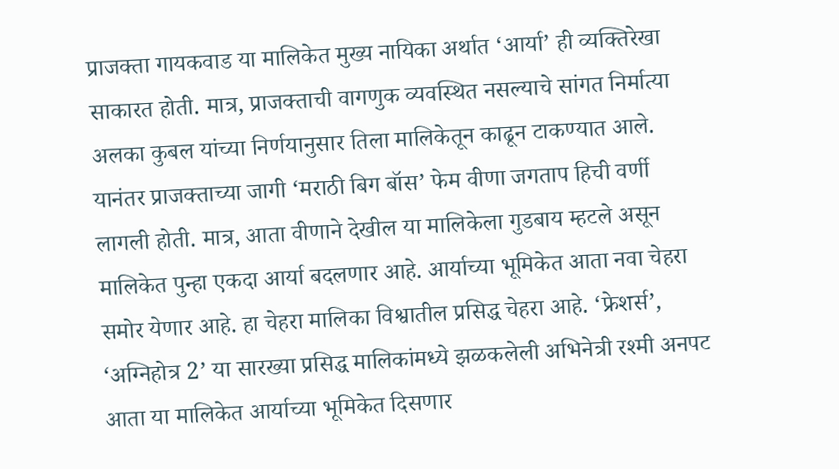प्राजक्ता गायकवाड या मालिकेत मुख्य नायिका अर्थात ‘आर्या’ ही व्यक्तिरेखा साकारत होती. मात्र, प्राजक्ताची वागणुक व्यवस्थित नसल्याचे सांगत निर्मात्या अलका कुबल यांच्या निर्णयानुसार तिला मालिकेतून काढून टाकण्यात आले. यानंतर प्राजक्ताच्या जागी ‘मराठी बिग बॉस’ फेम वीणा जगताप हिची वर्णी लागली होती. मात्र, आता वीणाने देखील या मालिकेला गुडबाय म्हटले असून मालिकेत पुन्हा एकदा आर्या बदलणार आहे. आर्याच्या भूमिकेत आता नवा चेहरा समोर येणार आहे. हा चेहरा मालिका विश्वातील प्रसिद्ध चेहरा आहे. ‘फ्रेशर्स’, ‘अग्निहोत्र 2’ या सारख्या प्रसिद्ध मालिकांमध्ये झळकलेली अभिनेत्री रश्मी अनपट आता या मालिकेत आर्याच्या भूमिकेत दिसणार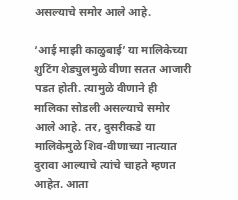असल्याचे समोर आले आहे.

‘आई माझी काळुबाई’ या मालिकेच्या शुटिंग शेड्युलमुळे वीणा सतत आजारी पडत होती. त्यामुळे वीणाने ही मालिका सोडली असल्याचे समोर आले आहे. तर, दुसरीकडे या मालिकेमुळे शिव-वीणाच्या नात्यात दुरावा आल्याचे त्यांचे चाहते म्हणत आहेत. आता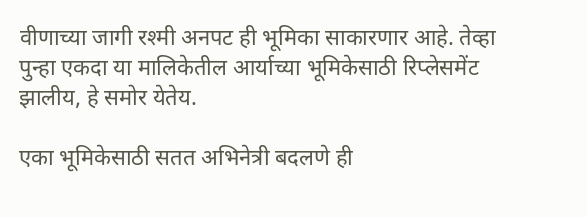वीणाच्या जागी रश्मी अनपट ही भूमिका साकारणार आहे. तेव्हा पुन्हा एकदा या मालिकेतील आर्याच्या भूमिकेसाठी रिप्लेसमेंट झालीय, हे समोर येतेय.

एका भूमिकेसाठी सतत अभिनेत्री बदलणे ही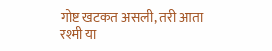गोष्ट खटकत असली, तरी आता रश्मी या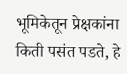भूमिकेतून प्रेक्षकांना किती पसंत पडते, हे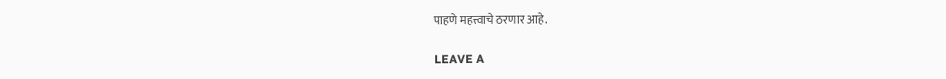पाहणे महत्त्वाचे ठरणार आहे.

LEAVE A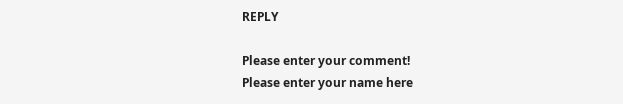REPLY

Please enter your comment!
Please enter your name here